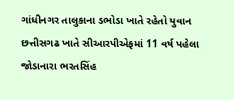ગાંધીનગર તાલુકાના ડભોડા ખાતે રહેતો યુવાન છત્તીસગઢ ખાતે સીઆરપીએફમાં 11 વર્ષ પહેલા જોડાનારા ભરતસિંહ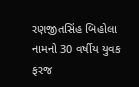રણજીતસિંહ બિહોલા નામનો 30 વર્ષીય યુવક ફરજ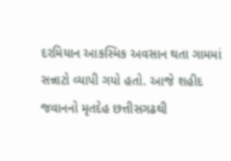દરમિયાન આકસ્મિક અવસાન થતા ગામમાં સન્નાટો વ્યાપી ગયો હતો. આજે શહીદ જવાનનો મૃતદેહ છત્તીસગઢથી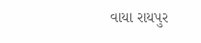વાયા રાયપુર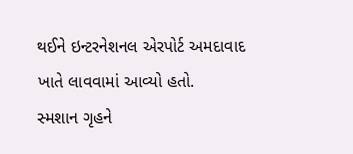થઈને ઇન્ટરનેશનલ એરપોર્ટ અમદાવાદ ખાતે લાવવામાં આવ્યો હતો.
સ્મશાન ગૃહને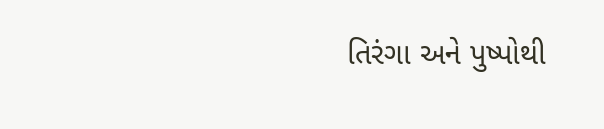તિરંગા અને પુષ્પોથી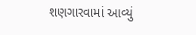શણગારવામાં આવ્યું